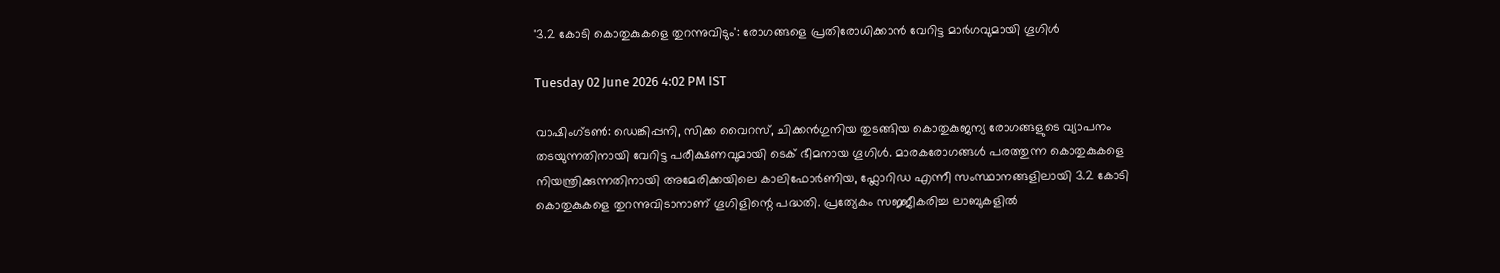'3.2 കോടി കൊതുകുകളെ തുറന്നുവിടും': രോഗങ്ങളെ പ്രതിരോധിക്കാൻ വേറിട്ട മാര്‍ഗവുമായി ഗൂഗിൾ

Tuesday 02 June 2026 4:02 PM IST

വാഷിംഗ്‌ടൺ: ഡെങ്കിപ്പനി, സിക്ക വൈറസ്, ചിക്കൻഗുനിയ തുടങ്ങിയ കൊതുകുജന്യ രോഗങ്ങളുടെ വ്യാപനം തടയുന്നതിനായി വേറിട്ട പരീക്ഷണവുമായി ടെക് ഭീമനായ ഗൂഗിള്‍. മാരകരോഗങ്ങൾ പരത്തുന്ന കൊതുകുകളെ നിയന്ത്രിക്കുന്നതിനായി അമേരിക്കയിലെ കാലിഫോര്‍ണിയ, ഫ്ലോറിഡ എന്നീ സംസ്ഥാനങ്ങളിലായി 3.2 കോടി കൊതുകുകളെ തുറന്നുവിടാനാണ് ഗൂഗിളിന്റെ പദ്ധതി. പ്രത്യേകം സജ്ജീകരിച്ച ലാബുകളില്‍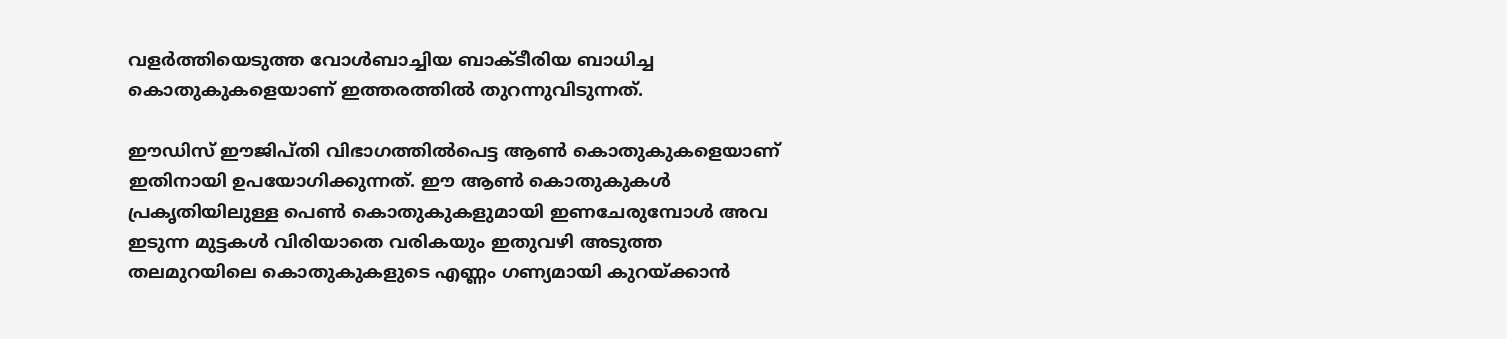വളര്‍ത്തിയെടുത്ത വോൾബാച്ചിയ ബാക്ടീരിയ ബാധിച്ച കൊതുകുകളെയാണ് ഇത്തരത്തില്‍ തുറന്നുവിടുന്നത്.

ഈഡിസ് ഈജിപ്തി വിഭാഗത്തില്‍പെട്ട ആണ്‍ കൊതുകുകളെയാണ് ഇതിനായി ഉപയോഗിക്കുന്നത്. ഈ ആണ്‍ കൊതുകുകള്‍ പ്രകൃതിയിലുള്ള പെണ്‍ കൊതുകുകളുമായി ഇണചേരുമ്പോള്‍ അവ ഇടുന്ന മുട്ടകള്‍ വിരിയാതെ വരികയും ഇതുവഴി അടുത്ത തലമുറയിലെ കൊതുകുകളുടെ എണ്ണം ഗണ്യമായി കുറയ്ക്കാന്‍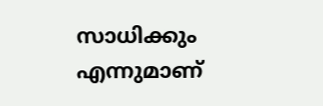സാധിക്കും എന്നുമാണ്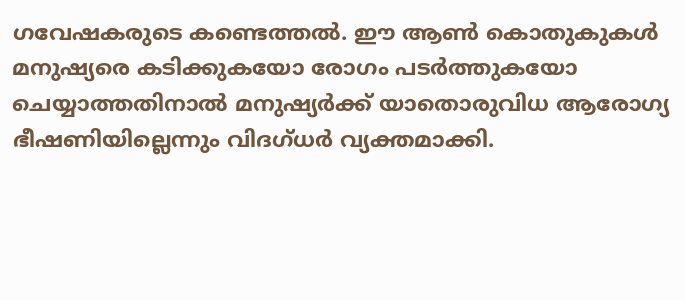ഗവേഷകരുടെ കണ്ടെത്തല്‍. ഈ ആണ്‍ കൊതുകുകള്‍ മനുഷ്യരെ കടിക്കുകയോ രോഗം പടര്‍ത്തുകയോ ചെയ്യാത്തതിനാല്‍ മനുഷ്യര്‍ക്ക് യാതൊരുവിധ ആരോഗ്യ ഭീഷണിയില്ലെന്നും വിദഗ്ധര്‍ വ്യക്തമാക്കി.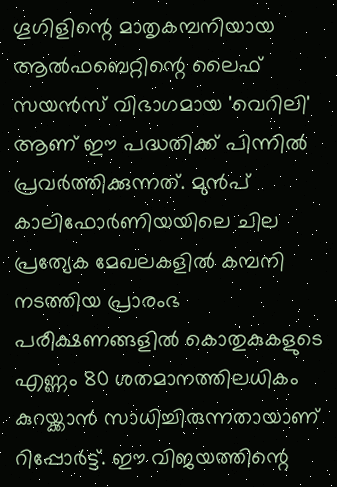ഗൂഗിളിന്റെ മാതൃകമ്പനിയായ ആല്‍ഫബെറ്റിന്റെ ലൈഫ് സയന്‍സ് വിഭാഗമായ 'വെറിലി' ആണ് ഈ പദ്ധതിക്ക് പിന്നില്‍ പ്രവര്‍ത്തിക്കുന്നത്. മുന്‍പ് കാലിഫോര്‍ണിയയിലെ ചില പ്രത്യേക മേഖലകളില്‍ കമ്പനി നടത്തിയ പ്രാരംഭ പരീക്ഷണങ്ങളില്‍ കൊതുകുകളുടെ എണ്ണം 80 ശതമാനത്തിലധികം കുറയ്ക്കാന്‍ സാധിച്ചിരുന്നതായാണ് റിപ്പോർട്ട്. ഈ വിജയത്തിന്റെ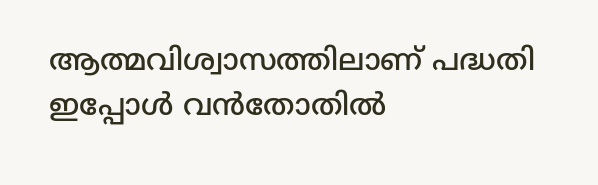ആത്മവിശ്വാസത്തിലാണ് പദ്ധതി ഇപ്പോള്‍ വന്‍തോതില്‍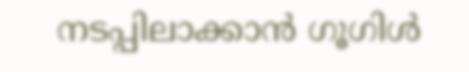നടപ്പിലാക്കാന്‍ ഗൂഗിൾ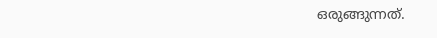ഒരുങ്ങുന്നത്.